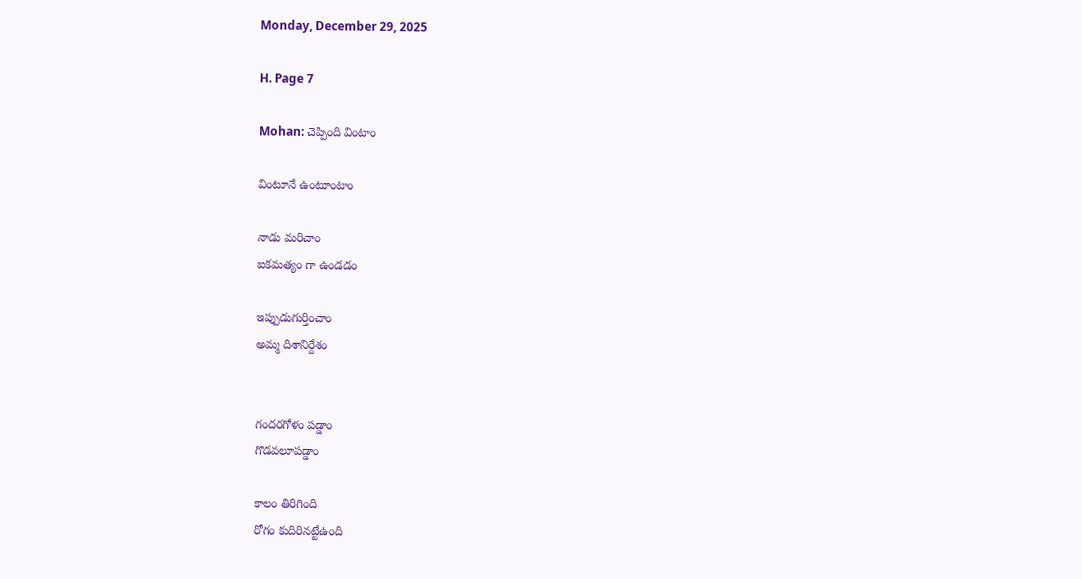Monday, December 29, 2025

H. Page 7

Mohan: చెప్పింది వింటాం

వింటూనే ఉంటూంటాం

నాడు మరిచాం
ఐకమత్యం గా ఉండడం

ఇప్పుడుగుర్తించాం
అమ్మ దిశానిర్దేశం


గందరగోళం పడ్డాం
గొడవలూపడ్డాం

కాలం తిరిగింది
రోగం కుదిరినట్టేఉంది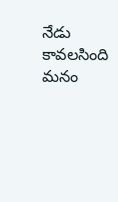నేడు  కావలసింది
మనం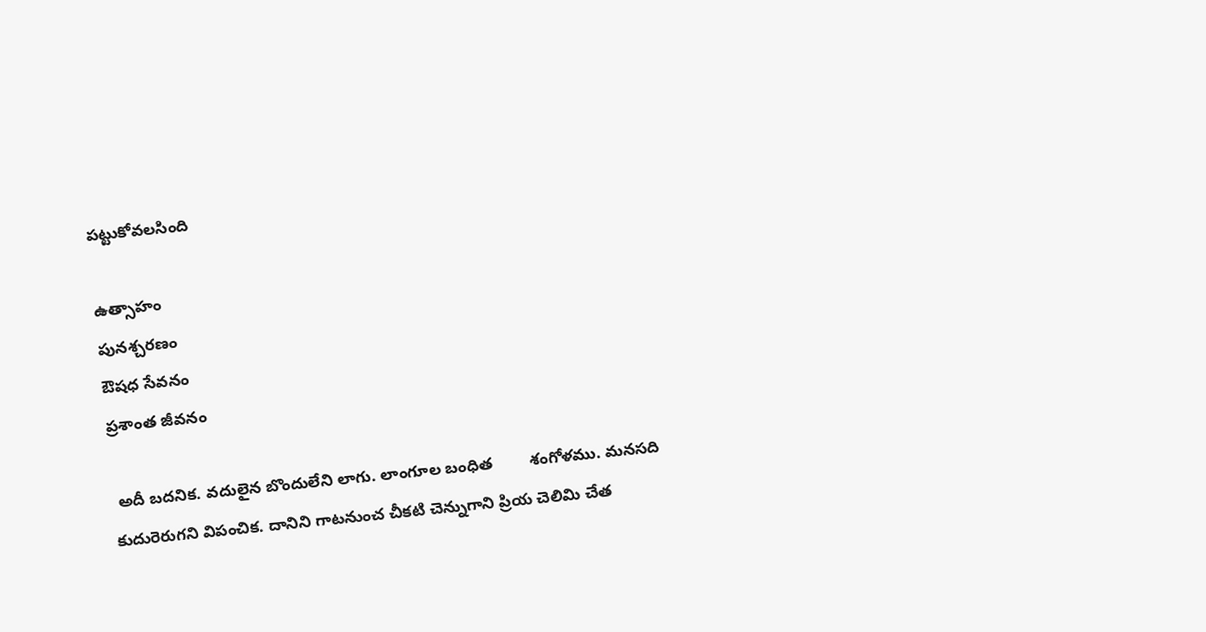పట్టుకోవలసింది

ఉత్సాహం
పునశ్చరణం
ఔషధ సేవనం
ప్రశాంత జీవనం

 అదీ బదనిక. వదులైన బొందులేని లాగు. లాంగూల బంధిత        శంగోళము. మనసది కుదురెరుగని విపంచిక. దానిని గాటనుంచ చీకటి చెన్నుగాని ప్రియ చెలిమి చేత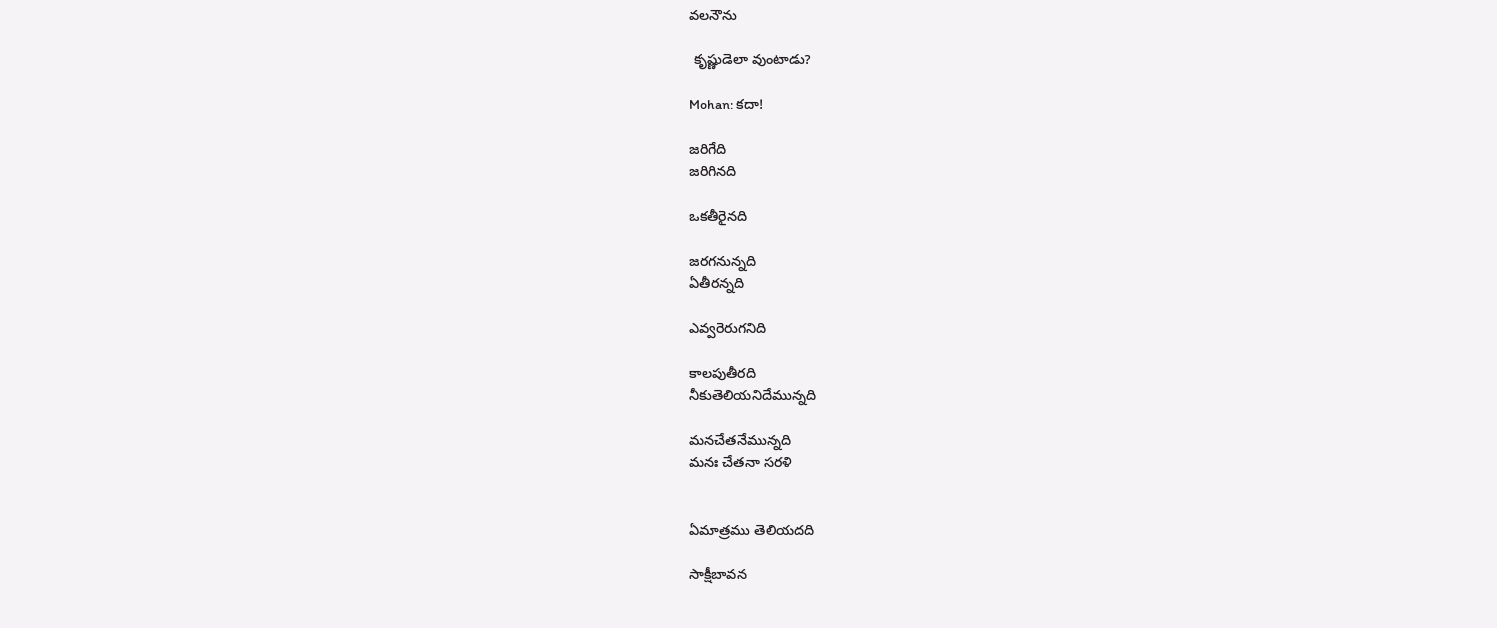వలనౌను

 కృష్ణుడెలా వుంటాడు?

Mohan: కదా!

జరిగేది
జరిగినది

ఒకతీరైనది

జరగనున్నది
ఏతీరన్నది

ఎవ్వరెరుగనిది

కాలపుతీరది
నీకుతెలియనిదేమున్నది

మనచేతనేమున్నది
మనః చేతనా సరళి


ఏమాత్రము తెలియదది

సాక్షీబావన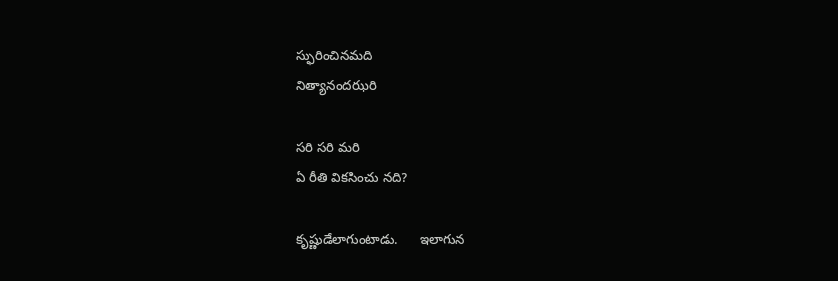స్ఫురించినమది
నిత్యానందఝరి

సరి సరి మరి
ఏ రీతి వికసించు నది?

కృష్ణుడేలాగుంటాడు.      ఇలాగున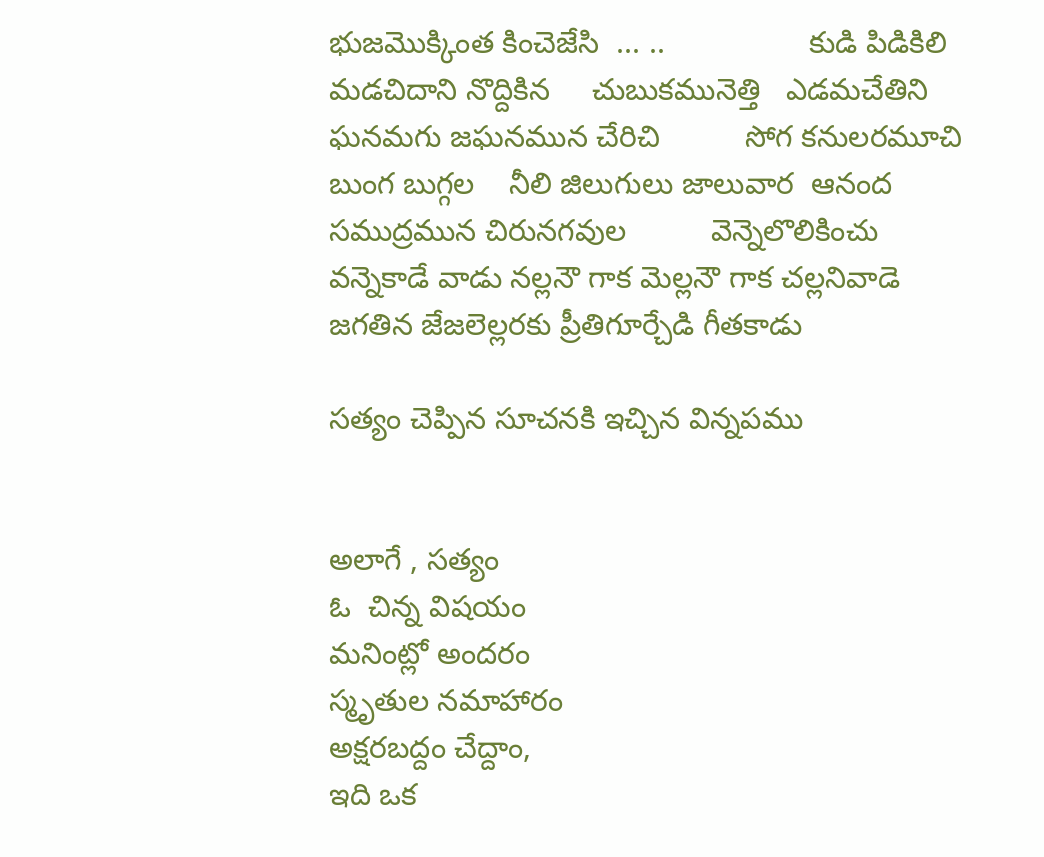భుజమొక్కింత కించెజేసి  ... ..                 కుడి పిడికిలి మడచిదాని నొద్దికిన     చుబుకమునెత్తి   ఎడమచేతిని
ఘనమగు జఘనమున చేరిచి          సోగ కనులరమూచి  బుంగ బుగ్గల    నీలి జిలుగులు జాలువార  ఆనంద సముద్రమున చిరునగవుల          వెన్నెలొలికించు వన్నెకాడే వాడు నల్లనౌ గాక మెల్లనౌ గాక చల్లనివాడె జగతిన జేజలెల్లరకు ప్రీతిగూర్చేడి గీతకాడు

సత్యం చెప్పిన సూచనకి ఇచ్చిన విన్నపము


అలాగే , సత్యం
ఓ  చిన్న విషయం
మనింట్లో అందరం
స్మృతుల నమాహారం
అక్షరబద్దం చేద్దాం,
ఇది ఒక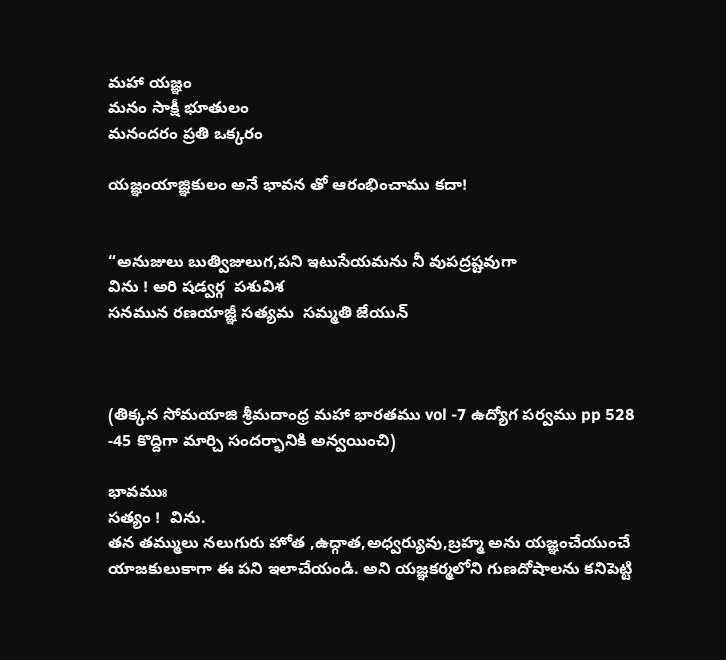మహా యజ్ఞం
మనం సాక్షీ భూతులం
మనందరం ప్రతి ఒక్కరం

యజ్ఞంయాజ్ఞికులం అనే భావన తో ఆరంభించాము కదా!


“అనుజులు బుత్విజులుగ,పని ఇటుసేయమను నీ వుపద్రష్టవుగా
విను ! అరి షడ్వర్గ  పశువిశ
సనమున రణయాజ్ఞీ సత్యమ  సమ్మతి జేయున్



(తిక్కన సోమయాజి శ్రీమదాంధ్ర మహా భారతము vol -7 ఉద్యోగ పర్వము pp 528
-45 కొద్దిగా మార్చి సందర్భానికి అన్వయించి)

భావముః
సత్యం !  విను.
తన తమ్ములు నలుగురు హోత ,ఉద్గాత,అధ్వర్యువు,బ్రహ్మ అను యజ్ఞంచేయుంచే యాజకులుకాగా ఈ పని ఇలాచేయండి. అని యజ్ఞకర్మలోని గుణదోషాలను కనిపెట్టి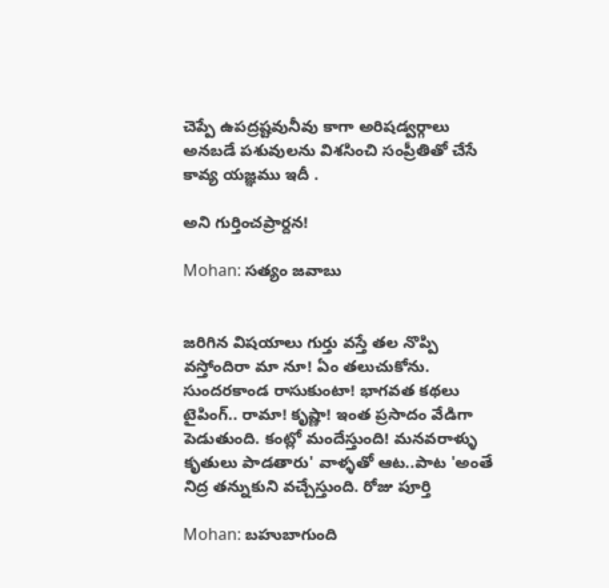చెప్పే ఉపద్రష్టవునీవు కాగా అరిషడ్వర్గాలు అనబడే పశువులను విశసించి సంప్రీతితో చేసే కావ్య యజ్ఞము ఇదీ .

అని గుర్తించప్రార్దన!

Mohan: సత్యం జవాబు


జరిగిన విషయాలు గుర్తు వస్తే తల నొప్పి వస్తోందిరా మా నూ! ఏం తలుచుకోను. సుందరకాండ రాసుకుంటా! భాగవత కథలు టైపింగ్.. రామా! కృష్ణా! ఇంత ప్రసాదం వేడిగా పెడుతుంది. కంట్లో మందేస్తుంది! మనవరాళ్ళు కృతులు పాడతారు' వాళ్ళతో ఆట..పాట 'అంతే నిద్ర తన్నుకుని వచ్చేస్తుంది. రోజు పూర్తి

Mohan: బహుబాగుంది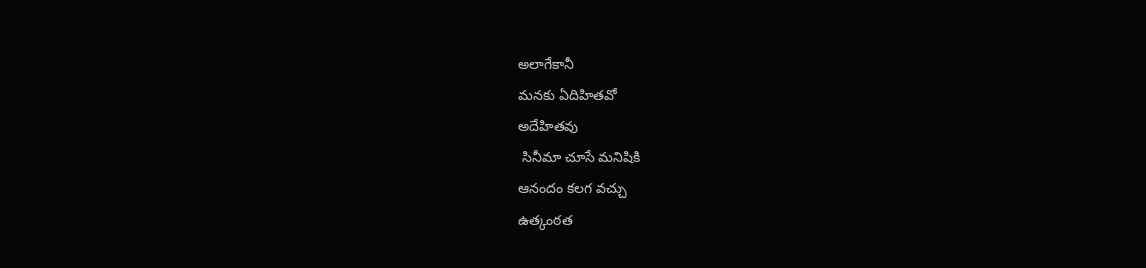అలాగేకానీ
మనకు ఏదిహితవో
అదేహితవు
 సినీమా చూసే మనిషికి
ఆనందం కలగ వచ్చు
ఉత్కంఠత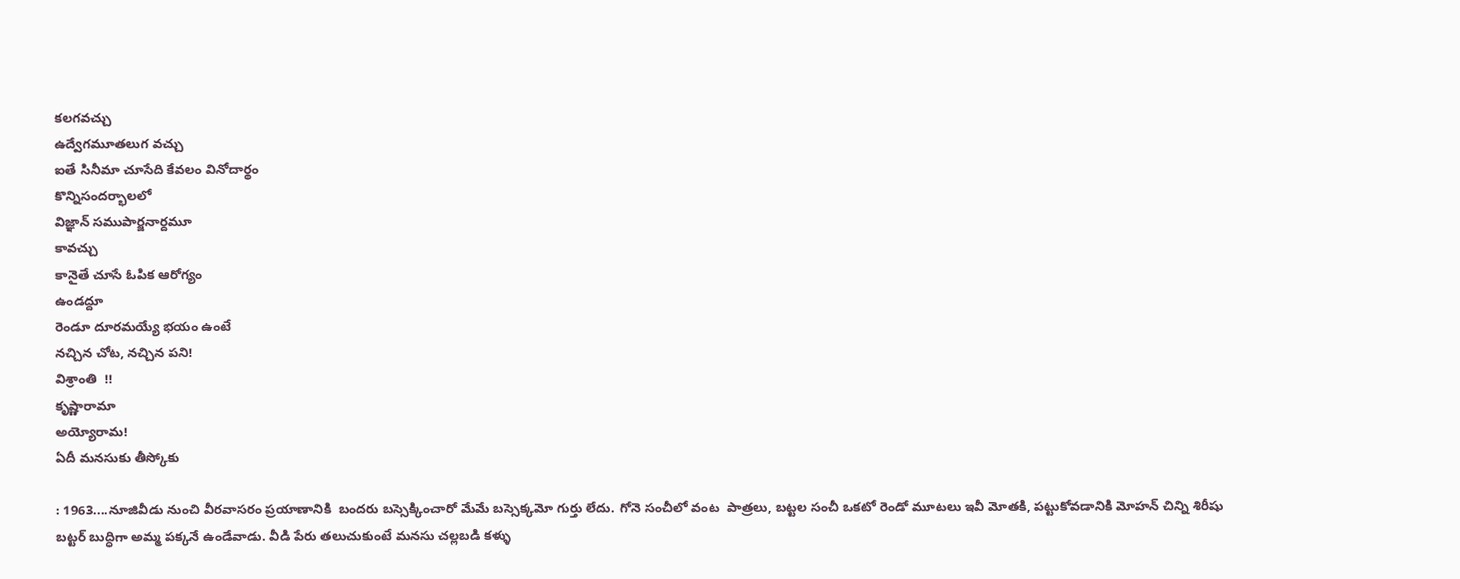కలగవచ్చు
ఉద్వేగమూతలుగ వచ్చు
ఐతే సినీమా చూసేది కేవలం వినోదార్థం
కొన్నిసందర్భాలలో
విజ్ఞాన్ సముపార్జనార్దమూ
కావచ్చు
కానైతే చూసే ఓపిక ఆరోగ్యం
ఉండద్దూ
రెండూ దూరమయ్యే భయం ఉంటే
నచ్చిన చోట, నచ్చిన పని!
విశ్రాంతి  !!
కృష్ణారామా
అయ్యోరామ!
ఏదీ మనసుకు తీస్కోకు

: 1963....నూజివీడు నుంచి వీరవాసరం ప్రయాణానికి  బందరు బస్సెక్కించారో మేమే బస్సెక్కమో గుర్తు లేదు. గోనె సంచీలో వంట  పాత్రలు, బట్టల సంచీ ఒకటో రెండో మూటలు ఇవీ మోతకి, పట్టుకోవడానికి మోహన్ చిన్ని శిరీషు బట్టర్ బుద్ధిగా అమ్మ పక్కనే ఉండేవాడు. వీడి పేరు తలుచుకుంటే మనసు చల్లబడి కళ్ళు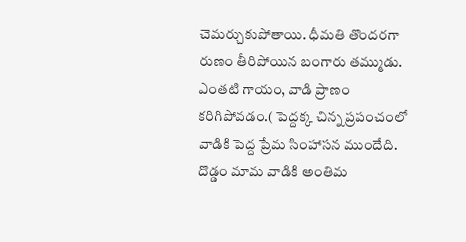చెమర్చుకుపోతాయి. ధీమతి తొందరగా రుణం తీరిపోయిన బంగారు తమ్ముడు. ఎంతటి గాయం, వాడి ప్రాణం కరిగిపోవడం.( పెద్దక్క చిన్న ప్రపంచంలో వాడికి పెద్ద ప్రేమ సింహాసన ముందేది. దొడ్డం మామ వాడికి అంతిమ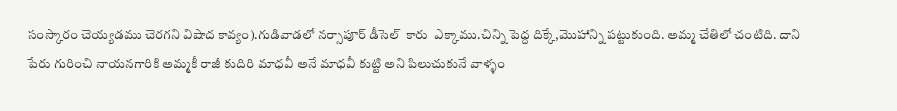సంస్కారం చెయ్యడము చెరగని విషాద కావ్యం).గుడివాడలో నర్సాపూర్ డీసెల్  కారు  ఎక్కాము.చిన్ని పెద్ద దిక్కే,మొహాన్ని పట్టుకుంది. అమ్మ చేతిలో చంటిది. దాని పేరు గురించి నాయనగారికి అమ్మకీ రాజీ కుదిరి మాధవీ అనే మాధవీ కుట్టి అని పిలుచుకునే వాళ్ళం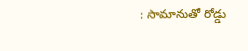: సామానుతో రోడ్డు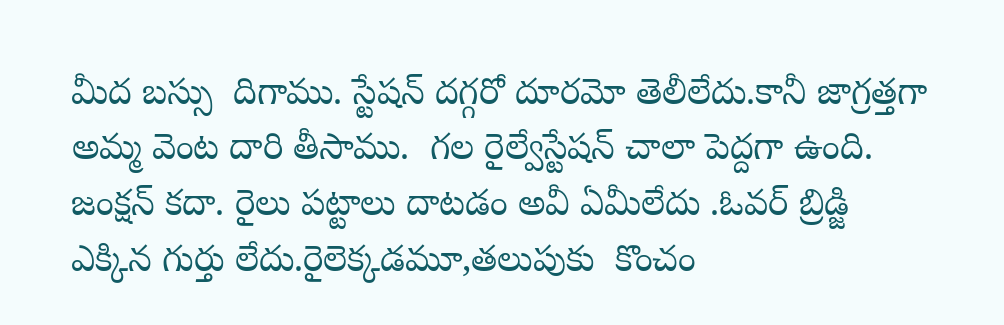మీద బస్సు  దిగాము. స్టేషన్ దగ్గరో దూరమో తెలీలేదు.కానీ జాగ్రత్తగా అమ్మ వెంట దారి తీసాము.  గల రైల్వేస్టేషన్ చాలా పెద్దగా ఉంది. జంక్షన్ కదా. రైలు పట్టాలు దాటడం అవీ ఏమీలేదు .ఓవర్ బ్రిడ్జి ఎక్కిన గుర్తు లేదు.రైలెక్కడమూ,తలుపుకు  కొంచం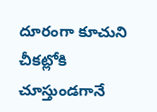దూరంగా కూచుని చీకట్లోకి చూస్తుండగానే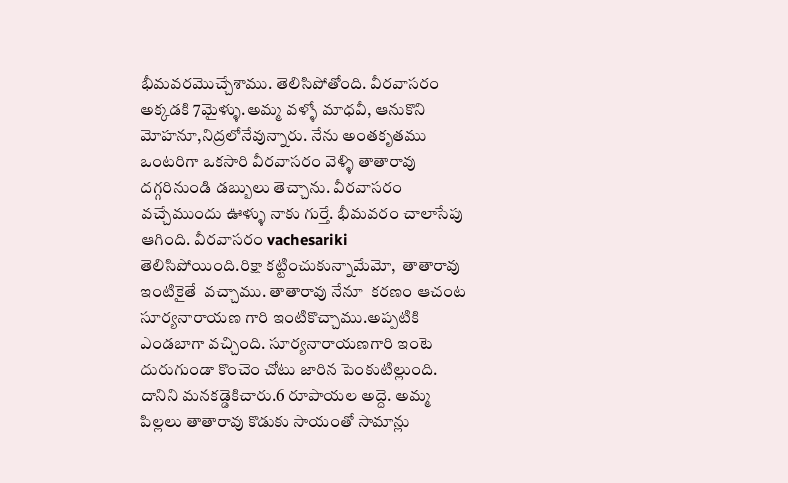భీమవరమొచ్చేశాము. తెలిసిపోతోంది. వీరవాసరం అక్కడకి 7మైళ్ళు.అమ్మ వళ్ళో మాధవీ, ఆనుకొని మోహనూ,నిద్రలోనేవున్నారు. నేను అంతకృతము ఒంటరిగా ఒకసారి వీరవాసరం వెళ్ళి తాతారావు దగ్గరినుండి డబ్బులు తెచ్చాను. వీరవాసరం వచ్చేముందు ఊళ్ళు నాకు గుర్తే. భీమవరం చాలాసేపు ఆగింది. వీరవాసరం vachesariki తెలిసిపోయింది.రిక్షా కట్టించుకున్నామేమో,  తాతారావు ఇంటికైతే  వచ్చాము. తాతారావు నేనూ  కరణం ఆచంట సూర్యనారాయణ గారి ఇంటికొచ్చాము.అప్పటికి ఎండబాగా వచ్చింది. సూర్యనారాయణగారి ఇంటె దురుగుండా కొంచెం చోటు జారిన పెంకుటిల్లుంది. దానిని మనకడ్డెకిచారు.6 రూపాయల అద్దె. అమ్మ పిల్లలు తాతారావు కొడుకు సాయంతో సామాన్లు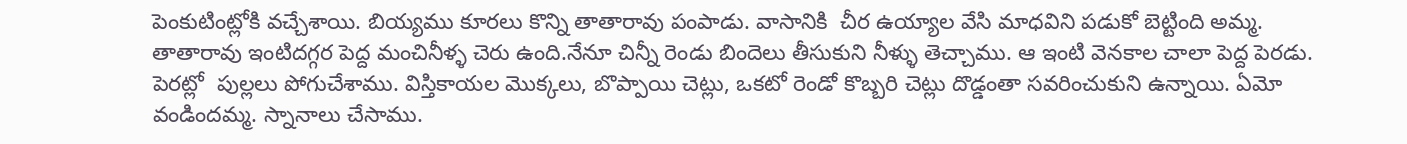పెంకుటింట్లోకి వచ్చేశాయి. బియ్యము కూరలు కొన్ని తాతారావు పంపాడు. వాసానికి  చీర ఉయ్యాల వేసి మాధవిని పడుకో బెట్టింది అమ్మ. తాతారావు ఇంటిదగ్గర పెద్ద మంచినీళ్ళ చెరు ఉంది.నేనూ చిన్నీ రెండు బిందెలు తీసుకుని నీళ్ళు తెచ్చాము. ఆ ఇంటి వెనకాల చాలా పెద్ద పెరడు. పెరట్లో  పుల్లలు పోగుచేశాము. విస్తికాయల మొక్కలు, బొప్పాయి చెట్లు, ఒకటో రెండో కొబ్బరి చెట్లు దొడ్డంతా సవరించుకుని ఉన్నాయి. ఏమో వండిందమ్మ. స్నానాలు చేసాము.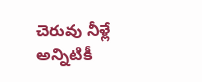చెరువు నీళ్లే అన్నిటికీ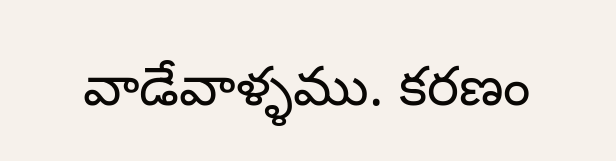వాడేవాళ్ళము. కరణం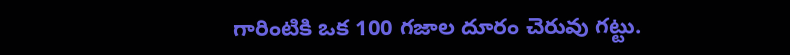గారింటికి ఒక 100 గజాల దూరం చెరువు గట్టు.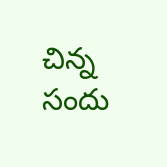చిన్న సందు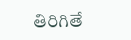తిరిగితే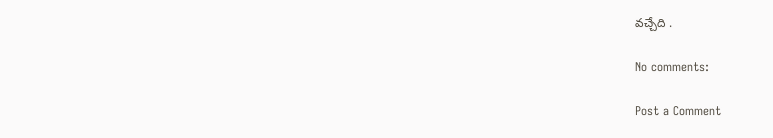వచ్చేది .

No comments:

Post a Comment